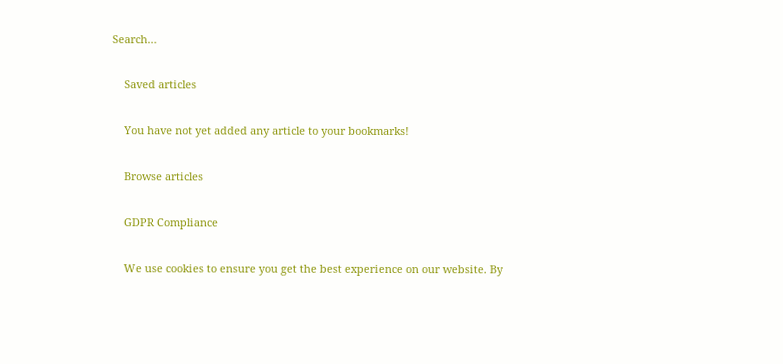Search…

    Saved articles

    You have not yet added any article to your bookmarks!

    Browse articles

    GDPR Compliance

    We use cookies to ensure you get the best experience on our website. By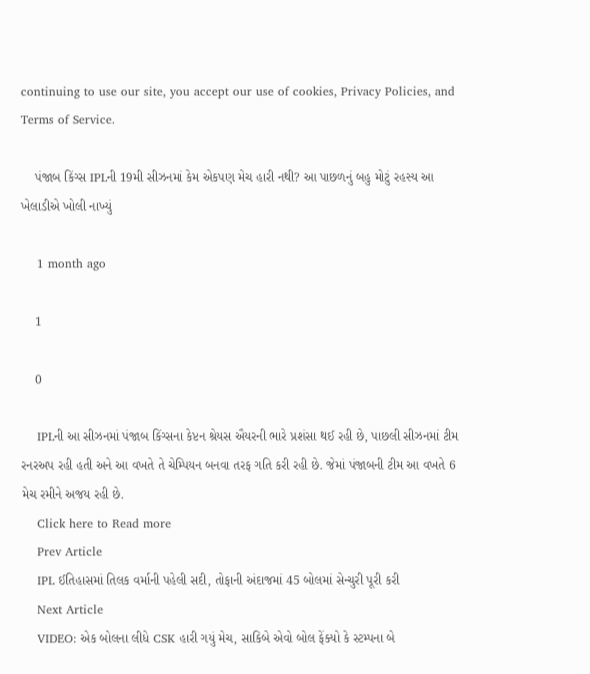continuing to use our site, you accept our use of cookies, Privacy Policies, and Terms of Service.

    પંજાબ કિંગ્સ IPLની 19મી સીઝનમાં કેમ એકપણ મેચ હારી નથી? આ પાછળનું બહુ મોટું રહસ્ય આ ખેલાડીએ ખોલી નાખ્યું

    1 month ago

    1

    0

    IPLની આ સીઝનમાં પંજાબ કિંગ્સના કેપ્ટન શ્રેયસ ઐયરની ભારે પ્રશંસા થઈ રહી છે, પાછલી સીઝનમાં ટીમ રનરઅપ રહી હતી અને આ વખતે તે ચેમ્પિયન બનવા તરફ ગતિ કરી રહી છે. જેમાં પંજાબની ટીમ આ વખતે 6 મેચ રમીને અજય રહી છે.
    Click here to Read more
    Prev Article
    IPL ઈતિહાસમાં તિલક વર્માની પહેલી સદી, તોફાની અંદાજમાં 45 બોલમાં સેન્ચુરી પૂરી કરી
    Next Article
    VIDEO: એક બોલના લીધે CSK હારી ગયું મેચ, સાકિબે એવો બોલ ફેંક્યો કે સ્ટમ્પના બે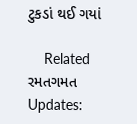ટુકડાં થઈ ગયાં

    Related રમતગમત Updates: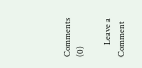Comments (0)

      Leave a Comment